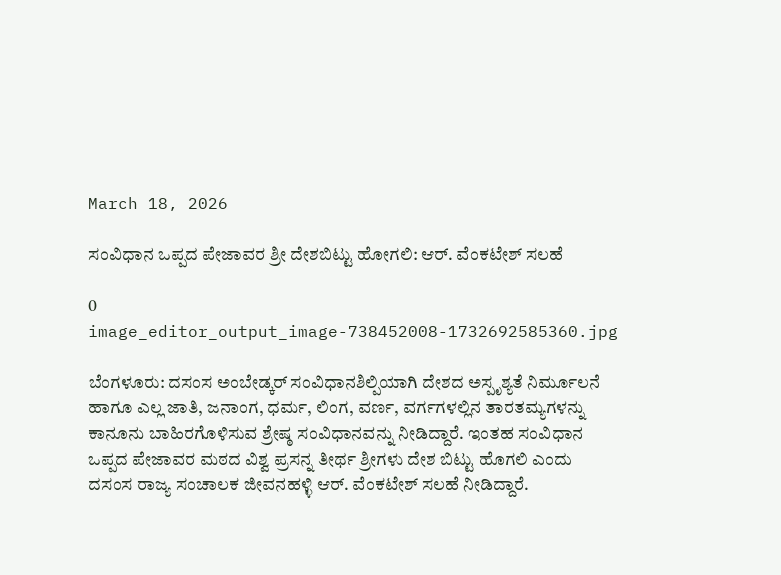March 18, 2026

ಸಂವಿಧಾನ ಒಪ್ಪದ ಪೇಜಾವರ ಶ್ರೀ ದೇಶಬಿಟ್ಟು ಹೋಗಲಿ: ಆ‌ರ್. ವೆಂಕಟೇಶ್ ಸಲಹೆ

0
image_editor_output_image-738452008-1732692585360.jpg

ಬೆಂಗಳೂರು: ದಸಂಸ ಅಂಬೇಡ್ಕರ್ ಸಂವಿಧಾನಶಿಲ್ಪಿಯಾಗಿ ದೇಶದ ಅಸ್ಪೃಶ್ಯತೆ ನಿರ್ಮೂಲನೆ ಹಾಗೂ ಎಲ್ಲ ಜಾತಿ, ಜನಾಂಗ, ಧರ್ಮ, ಲಿಂಗ, ವರ್ಣ, ವರ್ಗಗಳಲ್ಲಿನ ತಾರತಮ್ಯಗಳನ್ನು ಕಾನೂನು ಬಾಹಿರಗೊಳಿಸುವ ಶ್ರೇಷ್ಠ ಸಂವಿಧಾನವನ್ನು ನೀಡಿದ್ದಾರೆ. ಇಂತಹ ಸಂವಿಧಾನ ಒಪ್ಪದ ಪೇಜಾವರ ಮಠದ ವಿಶ್ವ ಪ್ರಸನ್ನ ತೀರ್ಥ ಶ್ರೀಗಳು ದೇಶ ಬಿಟ್ಟು ಹೊಗಲಿ ಎಂದು ದಸಂಸ ರಾಜ್ಯ ಸಂಚಾಲಕ ಜೀವನಹಳ್ಳಿ ಆ‌ರ್. ವೆಂಕಟೇಶ್ ಸಲಹೆ ನೀಡಿದ್ದಾರೆ.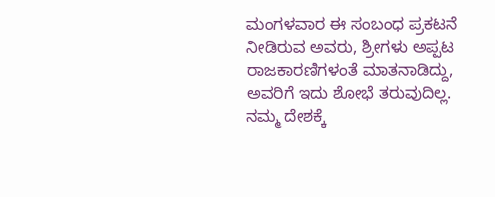ಮಂಗಳವಾರ ಈ ಸಂಬಂಧ ಪ್ರಕಟನೆ ನೀಡಿರುವ ಅವರು, ಶ್ರೀಗಳು ಅಪ್ಪಟ ರಾಜಕಾರಣಿಗಳಂತೆ ಮಾತನಾಡಿದ್ದು, ಅವರಿಗೆ ಇದು ಶೋಭೆ ತರುವುದಿಲ್ಲ. ನಮ್ಮ ದೇಶಕ್ಕೆ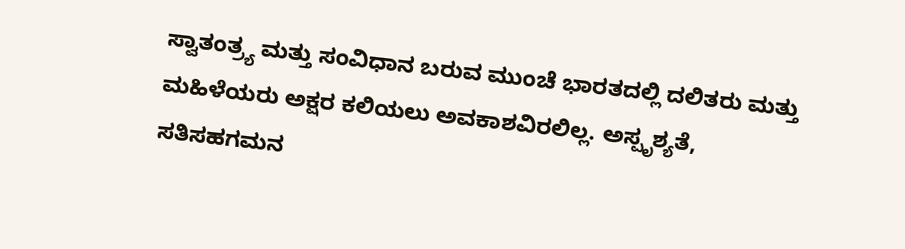ಸ್ವಾತಂತ್ರ್ಯ ಮತ್ತು ಸಂವಿಧಾನ ಬರುವ ಮುಂಚೆ ಭಾರತದಲ್ಲಿ ದಲಿತರು ಮತ್ತು ಮಹಿಳೆಯರು ಅಕ್ಷರ ಕಲಿಯಲು ಅವಕಾಶವಿರಲಿಲ್ಲ. ಅಸ್ಪೃಶ್ಯತೆ, ಸತಿಸಹಗಮನ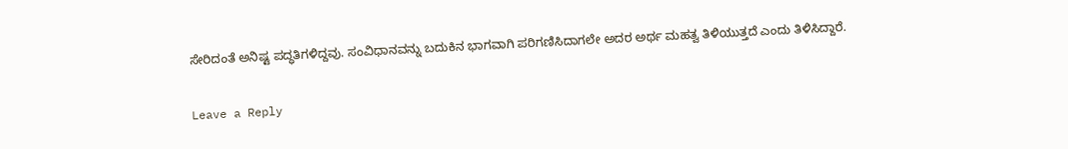ಸೇರಿದಂತೆ ಅನಿಷ್ಟ ಪದ್ಧತಿಗಳಿದ್ದವು. ಸಂವಿಧಾನವನ್ನು ಬದುಕಿನ ಭಾಗವಾಗಿ ಪರಿಗಣಿಸಿದಾಗಲೇ ಅದರ ಅರ್ಥ ಮಹತ್ವ ತಿಳಿಯುತ್ತದೆ ಎಂದು ತಿಳಿಸಿದ್ದಾರೆ.

Leave a Reply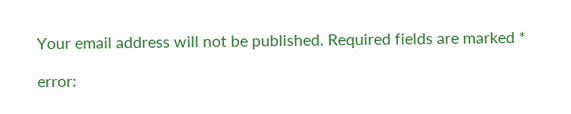Your email address will not be published. Required fields are marked *

error: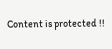Content is protected !!